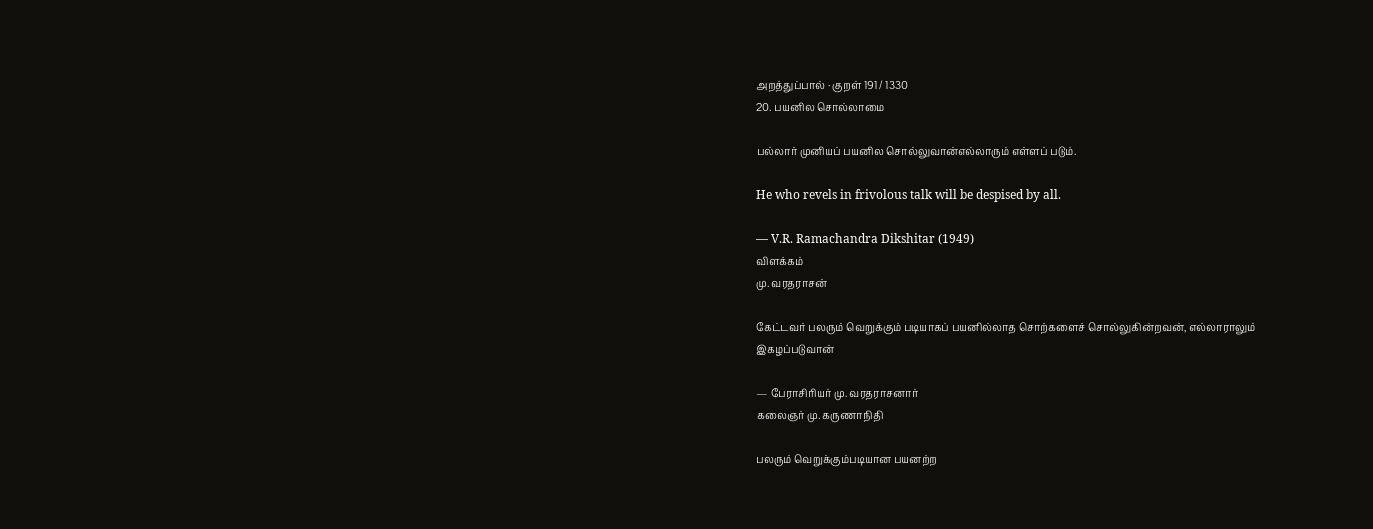அறத்துப்பால் · குறள் 191 / 1330
20. பயனில சொல்லாமை

பல்லார் முனியப் பயனில சொல்லுவான்எல்லாரும் எள்ளப் படும்.

He who revels in frivolous talk will be despised by all.

— V.R. Ramachandra Dikshitar (1949)
விளக்கம்
மு. வரதராசன்

கேட்டவர் பலரும் வெறுக்கும் படியாகப் பயனில்லாத சொற்களைச் சொல்லுகின்றவன், எல்லாராலும் இகழப்படுவான்

— பேராசிரியர் மு. வரதராசனார்
கலைஞர் மு. கருணாநிதி

பலரும் வெறுக்கும்படியான பயனற்ற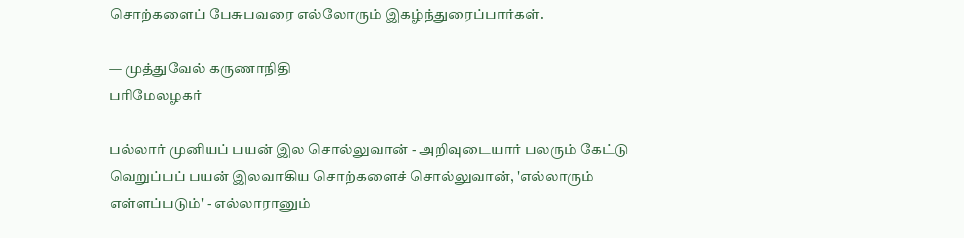சொற்களைப் பேசுபவரை எல்லோரும் இகழ்ந்துரைப்பார்கள்.

— முத்துவேல் கருணாநிதி
பரிமேலழகர்

பல்லார் முனியப் பயன் இல சொல்லுவான் - அறிவுடையார் பலரும் கேட்டு வெறுப்பப் பயன் இலவாகிய சொற்களைச் சொல்லுவான், 'எல்லாரும் எள்ளப்படும்' - எல்லாரானும்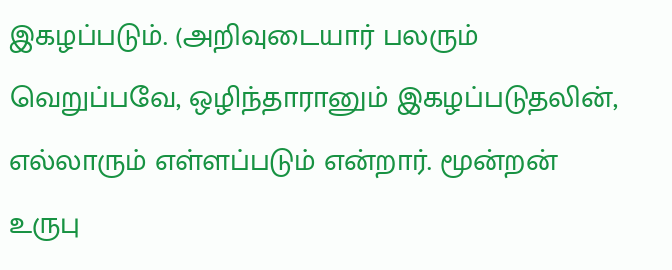இகழப்படும். (அறிவுடையார் பலரும் வெறுப்பவே, ஒழிந்தாரானும் இகழப்படுதலின், எல்லாரும் எள்ளப்படும் என்றார். மூன்றன் உருபு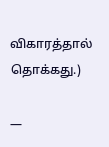விகாரத்தால் தொக்கது.)

—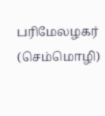பரிமேலழகர் (செம்மொழி)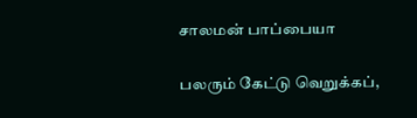சாலமன் பாப்பையா

பலரும் கேட்டு வெறுக்கப்,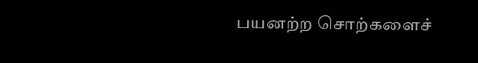பயனற்ற சொற்களைச்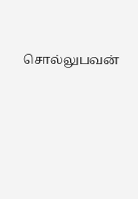சொல்லுபவன்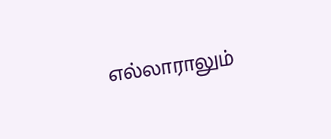எல்லாராலும்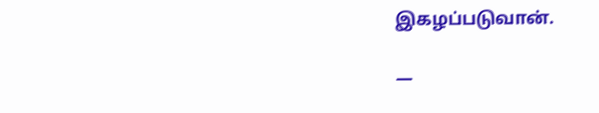இகழப்படுவான்.

—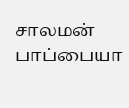சாலமன் பாப்பையா